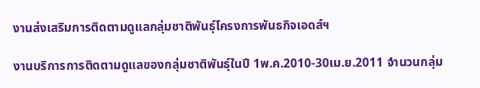งานส่งเสริมการติดตามดูแลกลุ่มชาติพันธุ์โครงการพันธกิจเอดส์ฯ

งานบริการการติดตามดูแลของกลุ่มชาติพันธุ์ในปี 1พ.ค.2010-30เม.ย.2011 จำนวนกลุ่ม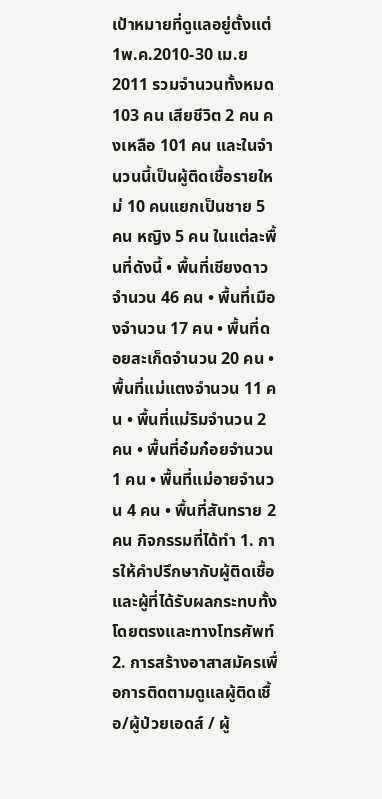เป้าหมายที่ดูแลอยู่ตั้งแต่ 1พ.ค.2010-30 เม.ย 2011 รวมจำนวนทั้งหมด 103 คน เสียชีวิต 2 คน คงเหลือ 101 คน และในจำนวนนี้เป็นผู้ติดเชื้อรายใหม่ 10 คนแยกเป็นชาย 5 คน หญิง 5 คน ในแต่ละพื้นที่ดังนี้ • พื้นที่เชียงดาวจำนวน 46 คน • พื้นที่เมืองจำนวน 17 คน • พื้นที่ดอยสะเก็ดจำนวน 20 คน • พื้นที่แม่แตงจำนวน 11 คน • พื้นที่แม่ริมจำนวน 2 คน • พื้นที่อ๋มก๋อยจำนวน 1 คน • พื้นที่แม่อายจำนวน 4 คน • พื้นที่สันทราย 2 คน กิจกรรมที่ได้ทำ 1. การให้คำปรึกษากับผู้ติดเชื้อและผู้ที่ได้รับผลกระทบทั้งโดยตรงและทางโทรศัพท์ 2. การสร้างอาสาสมัครเพื่อการติดตามดูแลผู้ติดเชื้อ/ผู้ป่วยเอดส์ / ผู้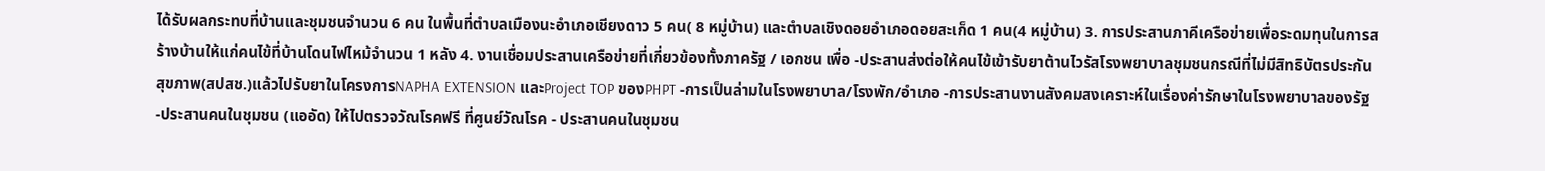ได้รับผลกระทบที่บ้านและชุมชนจำนวน 6 คน ในพื้นที่ตำบลเมืองนะอำเภอเชียงดาว 5 คน( 8 หมู่บ้าน) และตำบลเชิงดอยอำเภอดอยสะเก็ด 1 คน(4 หมู่บ้าน) 3. การประสานภาคีเครือข่ายเพื่อระดมทุนในการสร้างบ้านให้แก่คนไข้ที่บ้านโดนไฟไหม้จำนวน 1 หลัง 4. งานเชื่อมประสานเครือข่ายที่เกี่ยวข้องทั้งภาครัฐ / เอกชน เพื่อ -ประสานส่งต่อให้คนไข้เข้ารับยาต้านไวรัสโรงพยาบาลชุมชนกรณีที่ไม่มีสิทธิบัตรประกันสุขภาพ(สปสช.)แล้วไปรับยาในโครงการNAPHA EXTENSION และProject TOP ของPHPT -การเป็นล่ามในโรงพยาบาล/โรงพัก/อำเภอ -การประสานงานสังคมสงเคราะห์ในเรื่องค่ารักษาในโรงพยาบาลของรัฐ -ประสานคนในชุมชน (แออัด) ให้ไปตรวจวัณโรคฟรี ที่ศูนย์วัณโรค - ประสานคนในชุมชน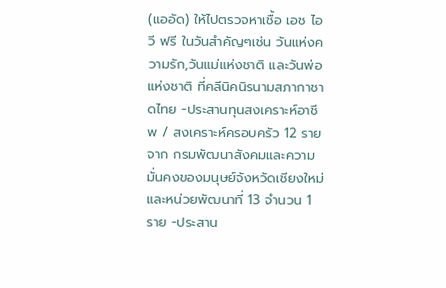(แออัด) ให้ไปตรวจหาเชื้อ เอช ไอ วี ฟรี ในวันสำคัญๆเช่น วันแห่งความรัก,วันแม่แห่งชาติ และวันพ่อแห่งชาติ ที่คลีนิคนิรนามสภากาชาดไทย -ประสานทุนสงเคราะห์อาชีพ / สงเคราะห์ครอบครัว 12 ราย จาก กรมพัฒนาสังคมและความมั่นคงของมนุษย์จังหวัดเชียงใหม่ และหน่วยพัฒนาที่ 13 จำนวน 1 ราย -ประสาน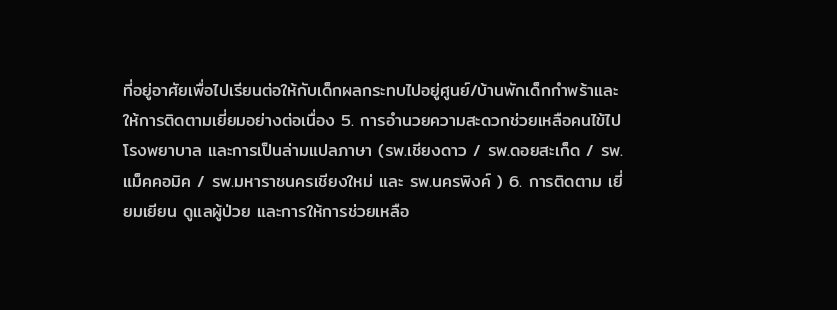ที่อยู่อาศัยเพื่อไปเรียนต่อให้กับเด็กผลกระทบไปอยู่ศูนย์/บ้านพักเด็กกำพร้าและให้การติดตามเยี่ยมอย่างต่อเนื่อง 5. การอำนวยความสะดวกช่วยเหลือคนไข้ไปโรงพยาบาล และการเป็นล่ามแปลภาษา (รพ.เชียงดาว / รพ.ดอยสะเก็ด / รพ.แม็คคอมิค / รพ.มหาราชนครเชียงใหม่ และ รพ.นครพิงค์ ) 6. การติดตาม เยี่ยมเยียน ดูแลผู้ป่วย และการให้การช่วยเหลือ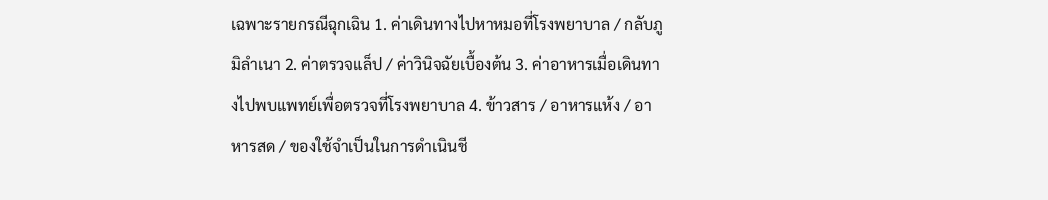เฉพาะรายกรณีฉุกเฉิน 1. ค่าเดินทางไปหาหมอที่โรงพยาบาล / กลับภูมิลำเนา 2. ค่าตรวจแล็ป / ค่าวินิจฉัยเบื้องต้น 3. ค่าอาหารเมื่อเดินทางไปพบแพทย์เพื่อตรวจที่โรงพยาบาล 4. ข้าวสาร / อาหารแห้ง / อาหารสด / ของใช้จำเป็นในการดำเนินชี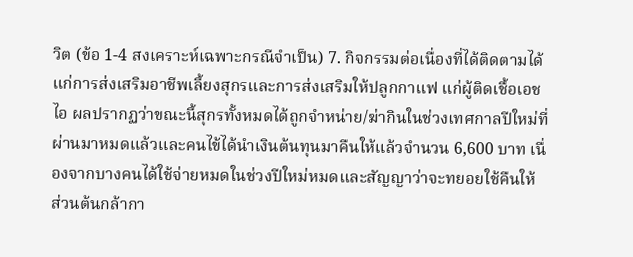วิต (ข้อ 1-4 สงเคราะห์เฉพาะกรณีจำเป็น) 7. กิจกรรมต่อเนื่องที่ได้ติดตามได้แก่การส่งเสริมอาชีพเลี้ยงสุกรและการส่งเสริมให้ปลูกกาแฟ แก่ผู้ติดเชื้อเอช ไอ ผลปรากฏว่าขณะนี้สุกรทั้งหมดได้ถูกจำหน่าย/ฆ่ากินในช่วงเทศกาลปีใหม่ที่ผ่านมาหมดแล้วและคนไข้ได้นำเงินต้นทุนมาคืนให้แล้วจำนวน 6,600 บาท เนื่องจากบางคนได้ใช้จ่ายหมดในช่วงปีใหม่หมดและสัญญาว่าจะทยอยใช้คืนให้ ส่วนต้นกล้ากา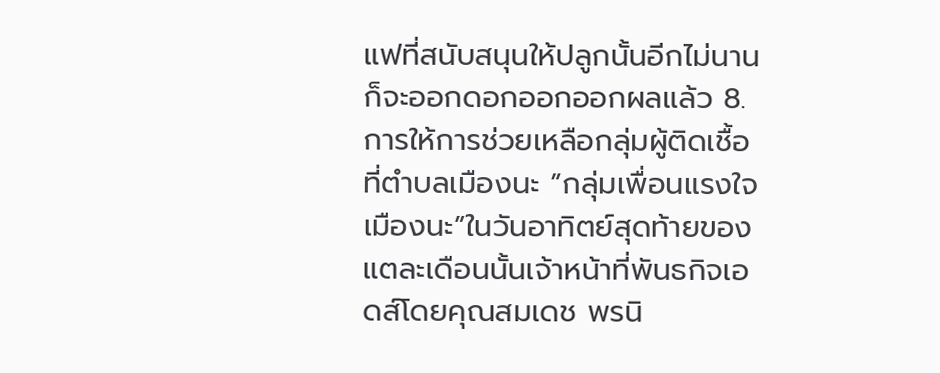แฟที่สนับสนุนให้ปลูกนั้นอีกไม่นานก็จะออกดอกออกออกผลแล้ว 8. การให้การช่วยเหลือกลุ่มผู้ติดเชื้อที่ตำบลเมืองนะ ”กลุ่มเพื่อนแรงใจเมืองนะ”ในวันอาทิตย์สุดท้ายของแตละเดือนนั้นเจ้าหน้าที่พันธกิจเอดส์โดยคุณสมเดช พรนิ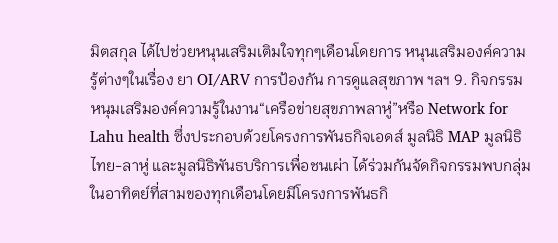มิตสกุล ได้ไปช่วยหนุนเสริมเติมใจทุกๆเดือนโดยการ หนุนเสริมองค์ความรู้ต่างๆในเรื่อง ยา OI/ARV การป้องกัน การดูแลสุขภาพ ฯลฯ 9. กิจกรรมหนุมเสริมองค์ความรู้ในงาน“เครือข่ายสุขภาพลาหู่”หรือ Network for Lahu health ซึ่งประกอบด้วยโครงการพันธกิจเอดส์ มูลนิธิ MAP มูลนิธิไทย-ลาหู่ และมูลนิธิพันธบริการเพื่อชนเผ่า ได้ร่วมกันจัดกิจกรรมพบกลุ่มในอาทิตย์ที่สามของทุกเดือนโดยมีโครงการพันธกิ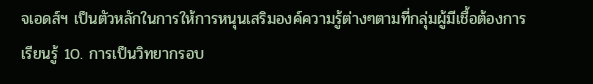จเอดส์ฯ เป็นตัวหลักในการให้การหนุนเสริมองค์ความรู้ต่างๆตามที่กลุ่มผู้มีเชื้อต้องการเรียนรู้ 10. การเป็นวิทยากรอบ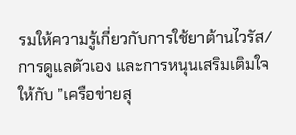รมให้ความรู้เกี่ยวกับการใช้ยาต้านไวรัส/การดูแลตัวเอง และการหนุนเสริมเติมใจ ให้กับ ”เครือข่ายสุ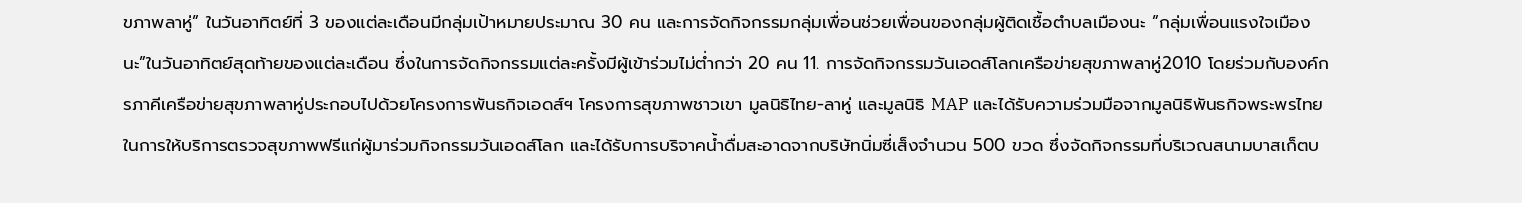ขภาพลาหู่” ในวันอาทิตย์ที่ 3 ของแต่ละเดือนมีกลุ่มเป้าหมายประมาณ 30 คน และการจัดกิจกรรมกลุ่มเพื่อนช่วยเพื่อนของกลุ่มผู้ติดเชื้อตำบลเมืองนะ ”กลุ่มเพื่อนแรงใจเมืองนะ”ในวันอาทิตย์สุดท้ายของแต่ละเดือน ซึ่งในการจัดกิจกรรมแต่ละครั้งมีผู้เข้าร่วมไม่ต่ำกว่า 20 คน 11. การจัดกิจกรรมวันเอดส์โลกเครือข่ายสุขภาพลาหู่2010 โดยร่วมกับองค์กรภาคีเครือข่ายสุขภาพลาหู่ประกอบไปด้วยโครงการพันธกิจเอดส์ฯ โครงการสุขภาพชาวเขา มูลนิธิไทย-ลาหู่ และมูลนิธิ MAP และได้รับความร่วมมือจากมูลนิธิพันธกิจพระพรไทยในการให้บริการตรวจสุขภาพฟรีแก่ผู้มาร่วมกิจกรรมวันเอดส์โลก และได้รับการบริจาคน้ำดื่มสะอาดจากบริษัทนิ่มซี่เส็งจำนวน 500 ขวด ซึ่งจัดกิจกรรมที่บริเวณสนามบาสเก็ตบ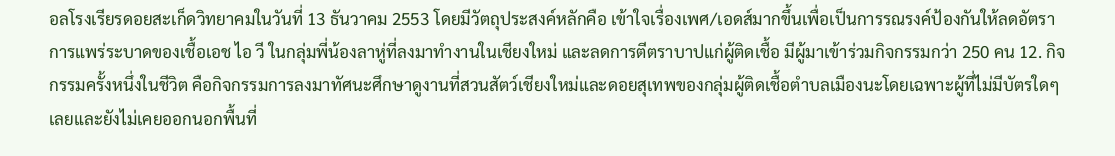อลโรงเรียรดอยสะเก็ดวิทยาคมในวันที่ 13 ธันวาคม 2553 โดยมีวัตถุประสงค์หลักคือ เข้าใจเรื่องเพศ/เอดส์มากขึ้นเพื่อเป็นการรณรงค์ป้องกันให้ลดอัตราการแพร่ระบาดของเชื้อเอช ไอ วี ในกลุ่มพี่น้องลาหู่ที่ลงมาทำงานในเชียงใหม่ และลดการตีตราบาปแก่ผู้ติดเชื้อ มีผู้มาเข้าร่วมกิจกรรมกว่า 250 คน 12. กิจกรรมครั้งหนึ่งในชีวิต คือกิจกรรมการลงมาทัศนะศึกษาดูงานที่สวนสัตว์เชียงใหม่และดอยสุเทพของกลุ่มผู้ติดเชื้อตำบลเมืองนะโดยเฉพาะผู้ที่ไม่มีบัตรใดๆเลยและยังไม่เคยออกนอกพื้นที่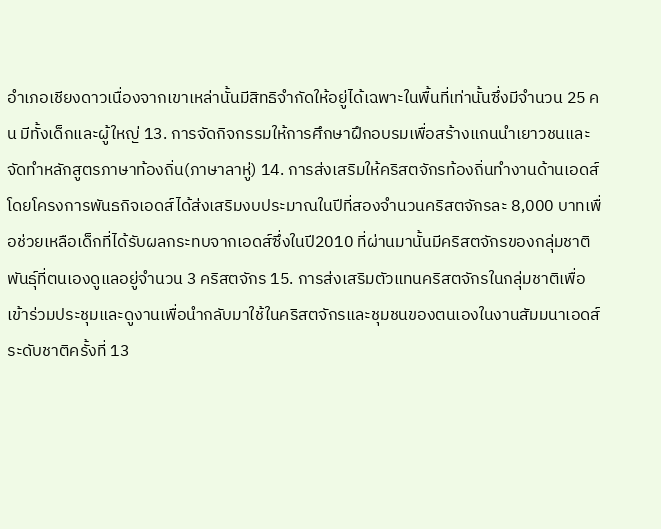อำเภอเชียงดาวเนื่องจากเขาเหล่านั้นมีสิทธิจำกัดให้อยู่ได้เฉพาะในพื้นที่เท่านั้นซึ่งมีจำนวน 25 คน มีทั้งเด็กและผู้ใหญ่ 13. การจัดกิจกรรมให้การศึกษาฝึกอบรมเพื่อสร้างแกนนำเยาวชนและจัดทำหลักสูตรภาษาท้องถิ่น(ภาษาลาหู่) 14. การส่งเสริมให้คริสตจักรท้องถิ่นทำงานด้านเอดส์โดยโครงการพันธกิจเอดส์ได้ส่งเสริมงบประมาณในปีที่สองจำนวนคริสตจักรละ 8,000 บาทเพื่อช่วยเหลือเด็กที่ได้รับผลกระทบจากเอดส์ซึ่งในปี2010 ที่ผ่านมานั้นมีคริสตจักรของกลุ่มชาติพันธุ์ที่ตนเองดูแลอยู่จำนวน 3 คริสตจักร 15. การส่งเสริมตัวแทนคริสตจักรในกลุ่มชาติเพื่อเข้าร่วมประชุมและดูงานเพื่อนำกลับมาใช้ในคริสตจักรและชุมชนของตนเองในงานสัมมนาเอดส์ระดับชาติครั้งที่ 13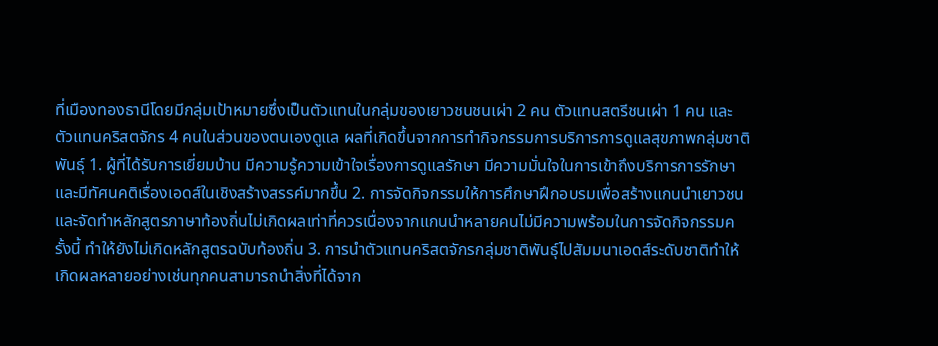ที่เมืองทองธานีโดยมีกลุ่มเป้าหมายซึ่งเป็นตัวแทนในกลุ่มของเยาวชนชนเผ่า 2 คน ตัวแทนสตรีชนเผ่า 1 คน และตัวแทนคริสตจักร 4 คนในส่วนของตนเองดูแล ผลที่เกิดขึ้นจากการทำกิจกรรมการบริการการดูแลสุขภาพกลุ่มชาติพันธุ์ 1. ผู้ที่ได้รับการเยี่ยมบ้าน มีความรู้ความเข้าใจเรื่องการดูแลรักษา มีความมั่นใจในการเข้าถึงบริการการรักษา และมีทัศนคติเรื่องเอดส์ในเชิงสร้างสรรค์มากขึ้น 2. การจัดกิจกรรมให้การศึกษาฝึกอบรมเพื่อสร้างแกนนำเยาวชนและจัดทำหลักสูตรภาษาท้องถิ่นไม่เกิดผลเท่าที่ควรเนื่องจากแกนนำหลายคนไม่มีความพร้อมในการจัดกิจกรรมครั้งนี้ ทำให้ยังไม่เกิดหลักสูตรฉบับท้องถิ่น 3. การนำตัวแทนคริสตจักรกลุ่มชาติพันธุ์ไปสัมมนาเอดส์ระดับชาติทำให้เกิดผลหลายอย่างเช่นทุกคนสามารถนำสิ่งที่ได้จาก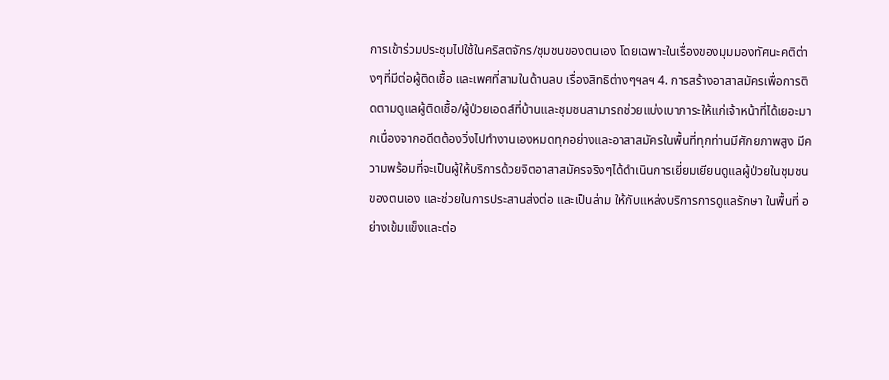การเข้าร่วมประชุมไปใช้ในคริสตจักร/ชุมชนของตนเอง โดยเฉพาะในเรื่องของมุมมองทัศนะคติต่างๆที่มีต่อผู้ติดเชื้อ และเพศที่สามในด้านลบ เรื่องสิทธิต่างๆฯลฯ 4. การสร้างอาสาสมัครเพื่อการติดตามดูแลผู้ติดเชื้อ/ผู้ป่วยเอดส์ที่บ้านและชุมชนสามารถช่วยแบ่งเบาภาระให้แก่เจ้าหน้าที่ได้เยอะมากเนื่องจากอดีตต้องวิ่งไปทำงานเองหมดทุกอย่างและอาสาสมัครในพื้นที่ทุกท่านมีศักยภาพสูง มีความพร้อมที่จะเป็นผู้ให้บริการด้วยจิตอาสาสมัครจริงๆได้ดำเนินการเยี่ยมเยียนดูแลผู้ป่วยในชุมชนของตนเอง และช่วยในการประสานส่งต่อ และเป็นล่าม ให้กับแหล่งบริการการดูแลรักษา ในพื้นที่ อย่างเข้มแข็งและต่อ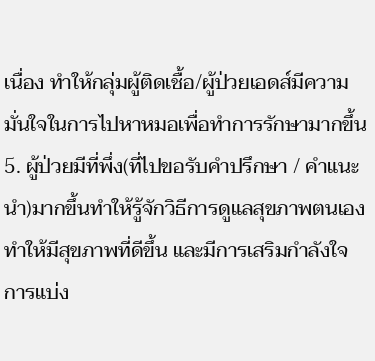เนื่อง ทำให้กลุ่มผู้ติดเชื้อ/ผู้ป่วยเอดส์มีความมั่นใจในการไปหาหมอเพื่อทำการรักษามากขึ้น 5. ผู้ป่วยมีที่พึ่ง(ที่ไปขอรับคำปรึกษา / คำแนะนำ)มากขึ้นทำให้รู้จักวิธีการดูแลสุขภาพตนเองทำให้มีสุขภาพที่ดีขึ้น และมีการเสริมกำลังใจ การแบ่ง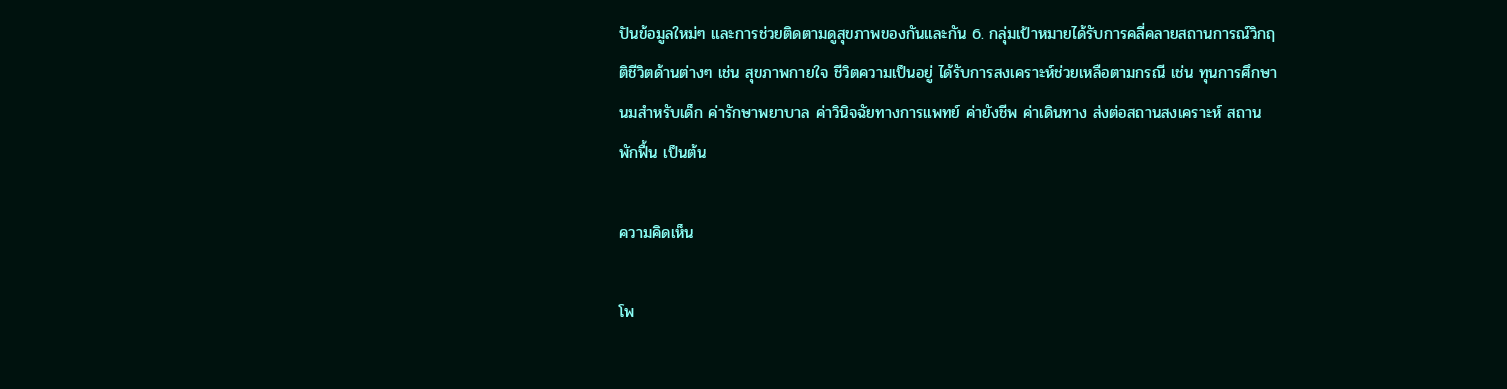ปันข้อมูลใหม่ๆ และการช่วยติดตามดูสุขภาพของกันและกัน 6. กลุ่มเป้าหมายได้รับการคลี่คลายสถานการณ์วิกฤติชีวิตด้านต่างๆ เช่น สุขภาพกายใจ ชีวิตความเป็นอยู่ ได้รับการสงเคราะห์ช่วยเหลือตามกรณี เช่น ทุนการศึกษา นมสำหรับเด็ก ค่ารักษาพยาบาล ค่าวินิจฉัยทางการแพทย์ ค่ายังชีพ ค่าเดินทาง ส่งต่อสถานสงเคราะห์ สถานพักฟื้น เป็นต้น

ความคิดเห็น

โพ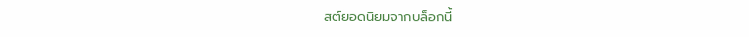สต์ยอดนิยมจากบล็อกนี้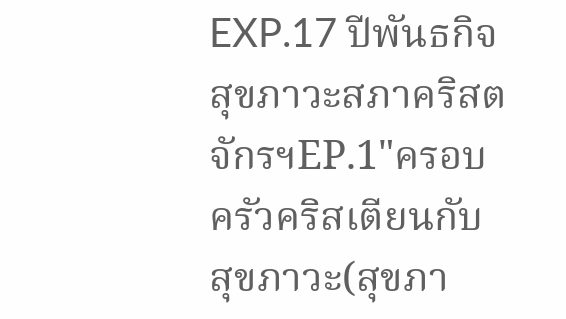EXP.17 ปีพันธกิจสุขภาวะสภาคริสตจักรฯEP.1"ครอบครัวคริสเตียนกับสุขภาวะ(สุขภา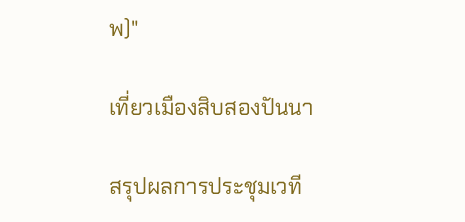พ)"

เที่ยวเมืองสิบสองปันนา

สรุปผลการประชุมเวที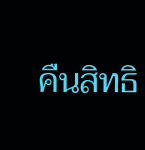คืนสิทธิ